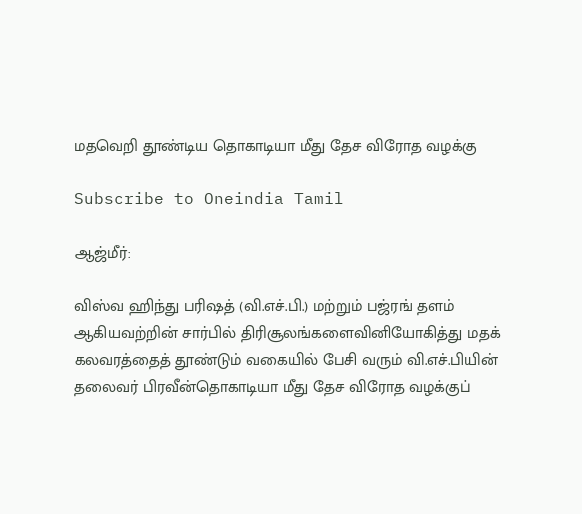மதவெறி தூண்டிய தொகாடியா மீது தேச விரோத வழக்கு

Subscribe to Oneindia Tamil

ஆஜ்மீர்:

விஸ்வ ஹிந்து பரிஷத் (வி.எச்.பி.) மற்றும் பஜ்ரங் தளம் ஆகியவற்றின் சார்பில் திரிசூலங்களைவினியோகித்து மதக் கலவரத்தைத் தூண்டும் வகையில் பேசி வரும் வி.எச்.பியின் தலைவர் பிரவீன்தொகாடியா மீது தேச விரோத வழக்குப்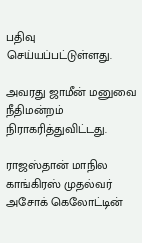பதிவு செய்யப்பட்டுள்ளது.

அவரது ஜாமீன் மனுவை நீதிமன்றம் நிராகரித்துவிட்டது.

ராஜஸ்தான் மாநில காங்கிரஸ் முதல்வர் அசோக் கெலோட்டின்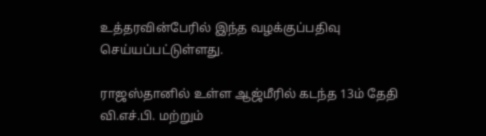உத்தரவின்பேரில் இந்த வழக்குப்பதிவு செய்யப்பட்டுள்ளது.

ராஜஸ்தானில் உள்ள ஆஜ்மீரில் கடந்த 13ம் தேதி வி.எச்.பி. மற்றும்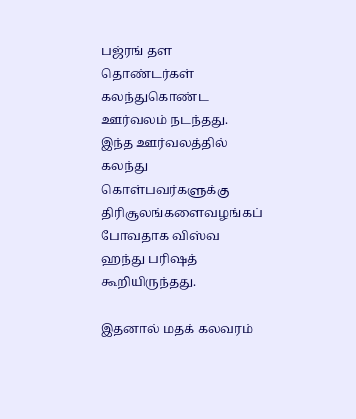பஜ்ரங் தள தொண்டர்கள் கலந்துகொண்ட ஊர்வலம் நடந்தது. இந்த ஊர்வலத்தில் கலந்து கொள்பவர்களுக்கு திரிசூலங்களைவழங்கப் போவதாக விஸ்வ ஹந்து பரிஷத் கூறியிருந்தது.

இதனால் மதக் கலவரம்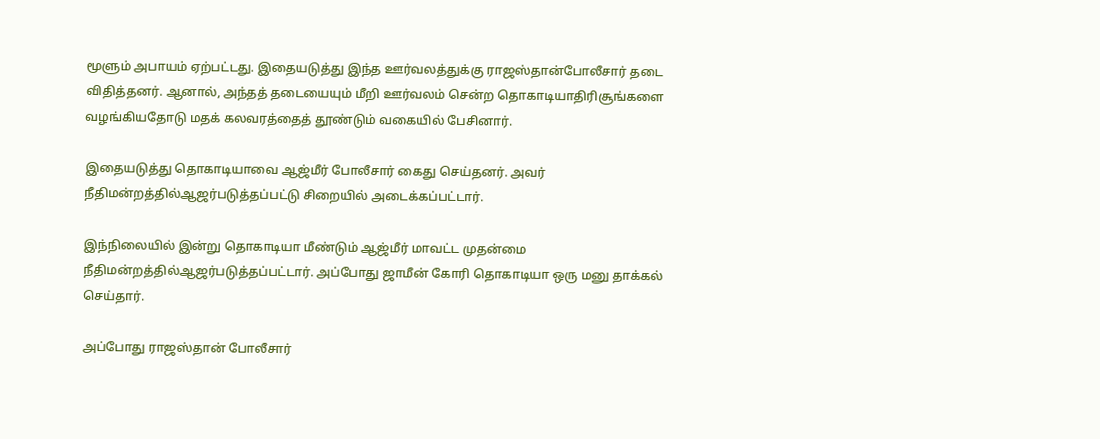மூளும் அபாயம் ஏற்பட்டது. இதையடுத்து இந்த ஊர்வலத்துக்கு ராஜஸ்தான்போலீசார் தடை விதித்தனர். ஆனால், அந்தத் தடையையும் மீறி ஊர்வலம் சென்ற தொகாடியாதிரிசூங்களை வழங்கியதோடு மதக் கலவரத்தைத் தூண்டும் வகையில் பேசினார்.

இதையடுத்து தொகாடியாவை ஆஜ்மீர் போலீசார் கைது செய்தனர். அவர் நீதிமன்றத்தில்ஆஜர்படுத்தப்பட்டு சிறையில் அடைக்கப்பட்டார்.

இந்நிலையில் இன்று தொகாடியா மீண்டும் ஆஜ்மீர் மாவட்ட முதன்மை நீதிமன்றத்தில்ஆஜர்படுத்தப்பட்டார். அப்போது ஜாமீன் கோரி தொகாடியா ஒரு மனு தாக்கல் செய்தார்.

அப்போது ராஜஸ்தான் போலீசார்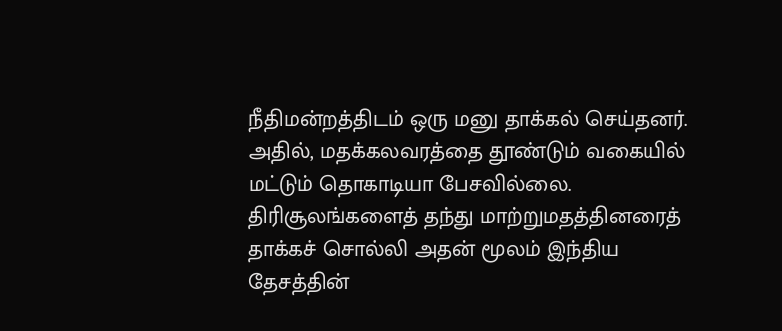நீதிமன்றத்திடம் ஒரு மனு தாக்கல் செய்தனர். அதில், மதக்கலவரத்தை தூண்டும் வகையில் மட்டும் தொகாடியா பேசவில்லை. திரிசூலங்களைத் தந்து மாற்றுமதத்தினரைத் தாக்கச் சொல்லி அதன் மூலம் இந்திய தேசத்தின்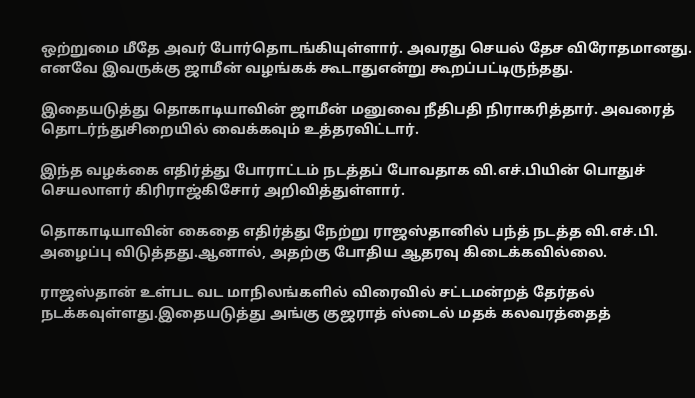ஒற்றுமை மீதே அவர் போர்தொடங்கியுள்ளார். அவரது செயல் தேச விரோதமானது. எனவே இவருக்கு ஜாமீன் வழங்கக் கூடாதுஎன்று கூறப்பட்டிருந்தது.

இதையடுத்து தொகாடியாவின் ஜாமீன் மனுவை நீதிபதி நிராகரித்தார். அவரைத் தொடர்ந்துசிறையில் வைக்கவும் உத்தரவிட்டார்.

இந்த வழக்கை எதிர்த்து போராட்டம் நடத்தப் போவதாக வி.எச்.பியின் பொதுச் செயலாளர் கிரிராஜ்கிசோர் அறிவித்துள்ளார்.

தொகாடியாவின் கைதை எதிர்த்து நேற்று ராஜஸ்தானில் பந்த் நடத்த வி.எச்.பி. அழைப்பு விடுத்தது.ஆனால், அதற்கு போதிய ஆதரவு கிடைக்கவில்லை.

ராஜஸ்தான் உள்பட வட மாநிலங்களில் விரைவில் சட்டமன்றத் தேர்தல் நடக்கவுள்ளது.இதையடுத்து அங்கு குஜராத் ஸ்டைல் மதக் கலவரத்தைத்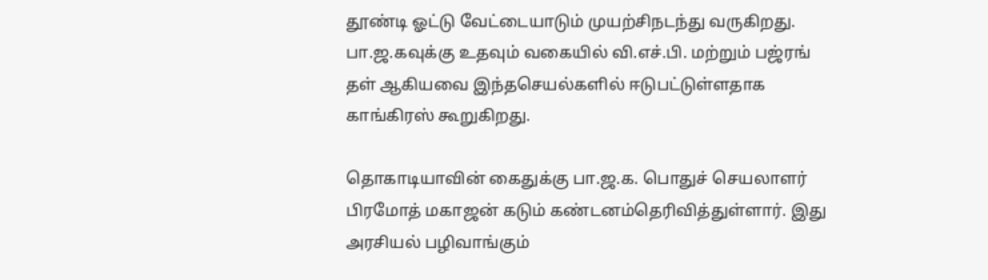தூண்டி ஓட்டு வேட்டையாடும் முயற்சிநடந்து வருகிறது. பா.ஜ.கவுக்கு உதவும் வகையில் வி.எச்.பி. மற்றும் பஜ்ரங் தள் ஆகியவை இந்தசெயல்களில் ஈடுபட்டுள்ளதாக காங்கிரஸ் கூறுகிறது.

தொகாடியாவின் கைதுக்கு பா.ஜ.க. பொதுச் செயலாளர் பிரமோத் மகாஜன் கடும் கண்டனம்தெரிவித்துள்ளார். இது அரசியல் பழிவாங்கும்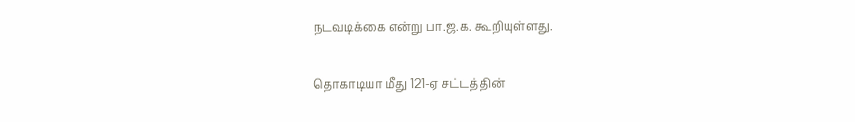நடவடிக்கை என்று பா.ஜ.க. கூறியுள்ளது.

தொகாடியா மீது 121-ஏ சட்டத்தின்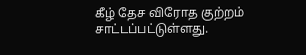கீழ் தேச விரோத குற்றம் சாட்டப்பட்டுள்ளது.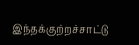இந்தக்குற்றச்சாட்டு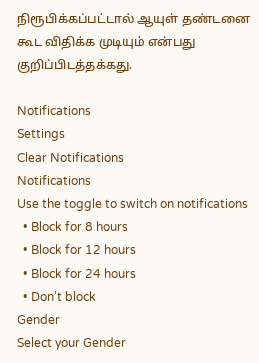நிரூபிக்கப்பட்டால் ஆயுள் தண்டனை கூட விதிக்க முடியும் என்பது குறிப்பிடத்தக்கது.

Notifications
Settings
Clear Notifications
Notifications
Use the toggle to switch on notifications
  • Block for 8 hours
  • Block for 12 hours
  • Block for 24 hours
  • Don't block
Gender
Select your Gender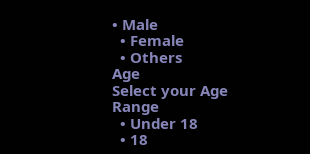• Male
  • Female
  • Others
Age
Select your Age Range
  • Under 18
  • 18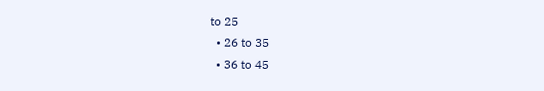to 25
  • 26 to 35
  • 36 to 45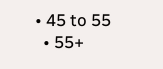• 45 to 55
  • 55+